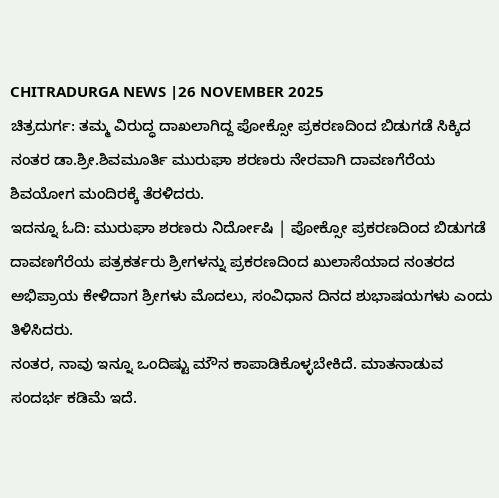CHITRADURGA NEWS |26 NOVEMBER 2025
ಚಿತ್ರದುರ್ಗ: ತಮ್ಮ ವಿರುದ್ಧ ದಾಖಲಾಗಿದ್ದ ಪೋಕ್ಸೋ ಪ್ರಕರಣದಿಂದ ಬಿಡುಗಡೆ ಸಿಕ್ಕಿದ ನಂತರ ಡಾ.ಶ್ರೀ.ಶಿವಮೂರ್ತಿ ಮುರುಘಾ ಶರಣರು ನೇರವಾಗಿ ದಾವಣಗೆರೆಯ ಶಿವಯೋಗ ಮಂದಿರಕ್ಕೆ ತೆರಳಿದರು.
ಇದನ್ನೂ ಓದಿ: ಮುರುಘಾ ಶರಣರು ನಿರ್ದೋಷಿ | ಪೋಕ್ಸೋ ಪ್ರಕರಣದಿಂದ ಬಿಡುಗಡೆ
ದಾವಣಗೆರೆಯ ಪತ್ರಕರ್ತರು ಶ್ರೀಗಳನ್ನು ಪ್ರಕರಣದಿಂದ ಖುಲಾಸೆಯಾದ ನಂತರದ ಅಭಿಪ್ರಾಯ ಕೇಳಿದಾಗ ಶ್ರೀಗಳು ಮೊದಲು, ಸಂವಿಧಾನ ದಿನದ ಶುಭಾಷಯಗಳು ಎಂದು ತಿಳಿಸಿದರು.
ನಂತರ, ನಾವು ಇನ್ನೂ ಒಂದಿಷ್ಟು ಮೌನ ಕಾಪಾಡಿಕೊಳ್ಳಬೇಕಿದೆ. ಮಾತನಾಡುವ ಸಂದರ್ಭ ಕಡಿಮೆ ಇದೆ.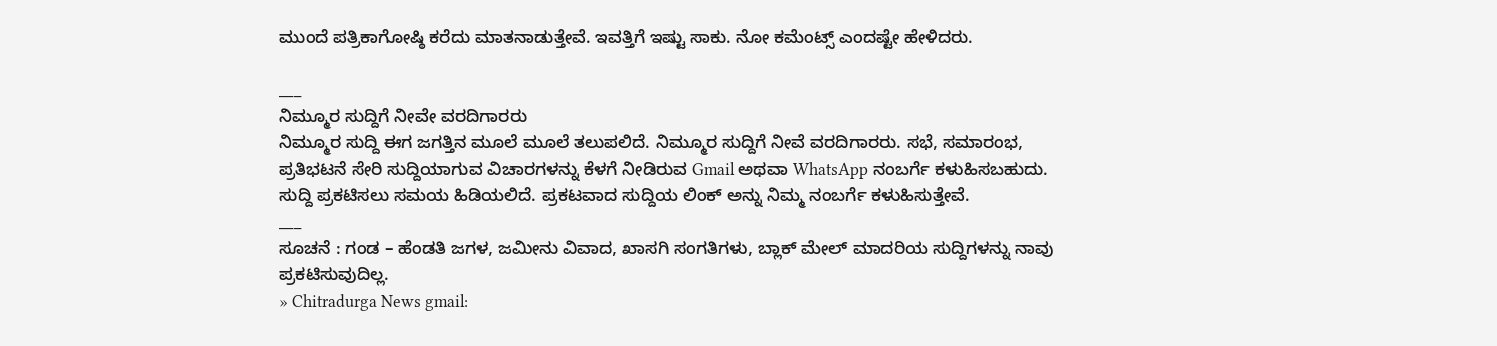ಮುಂದೆ ಪತ್ರಿಕಾಗೋಷ್ಠಿ ಕರೆದು ಮಾತನಾಡುತ್ತೇವೆ. ಇವತ್ತಿಗೆ ಇಷ್ಟು ಸಾಕು. ನೋ ಕಮೆಂಟ್ಸ್ ಎಂದಷ್ಟೇ ಹೇಳಿದರು.

___
ನಿಮ್ಮೂರ ಸುದ್ದಿಗೆ ನೀವೇ ವರದಿಗಾರರು
ನಿಮ್ಮೂರ ಸುದ್ದಿ ಈಗ ಜಗತ್ತಿನ ಮೂಲೆ ಮೂಲೆ ತಲುಪಲಿದೆ. ನಿಮ್ಮೂರ ಸುದ್ದಿಗೆ ನೀವೆ ವರದಿಗಾರರು. ಸಭೆ, ಸಮಾರಂಭ, ಪ್ರತಿಭಟನೆ ಸೇರಿ ಸುದ್ದಿಯಾಗುವ ವಿಚಾರಗಳನ್ನು ಕೆಳಗೆ ನೀಡಿರುವ Gmail ಅಥವಾ WhatsApp ನಂಬರ್ಗೆ ಕಳುಹಿಸಬಹುದು. ಸುದ್ದಿ ಪ್ರಕಟಿಸಲು ಸಮಯ ಹಿಡಿಯಲಿದೆ. ಪ್ರಕಟವಾದ ಸುದ್ದಿಯ ಲಿಂಕ್ ಅನ್ನು ನಿಮ್ಮ ನಂಬರ್ಗೆ ಕಳುಹಿಸುತ್ತೇವೆ.
___
ಸೂಚನೆ : ಗಂಡ – ಹೆಂಡತಿ ಜಗಳ, ಜಮೀನು ವಿವಾದ, ಖಾಸಗಿ ಸಂಗತಿಗಳು, ಬ್ಲಾಕ್ ಮೇಲ್ ಮಾದರಿಯ ಸುದ್ದಿಗಳನ್ನು ನಾವು ಪ್ರಕಟಿಸುವುದಿಲ್ಲ.
» Chitradurga News gmail: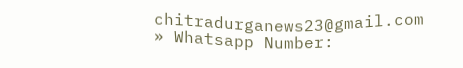chitradurganews23@gmail.com
» Whatsapp Number: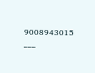9008943015
___